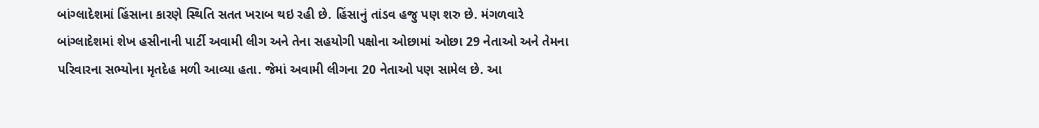બાંગ્લાદેશમાં હિંસાના કારણે સ્થિતિ સતત ખરાબ થઇ રહી છે. હિંસાનું તાંડવ હજુ પણ શરુ છે. મંગળવારે બાંગ્લાદેશમાં શેખ હસીનાની પાર્ટી અવામી લીગ અને તેના સહયોગી પક્ષોના ઓછામાં ઓછા 29 નેતાઓ અને તેમના પરિવારના સભ્યોના મૃતદેહ મળી આવ્યા હતા. જેમાં અવામી લીગના 20 નેતાઓ પણ સામેલ છે. આ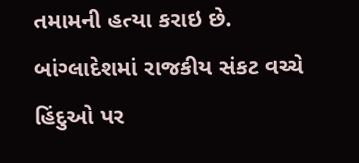તમામની હત્યા કરાઇ છે. બાંગ્લાદેશમાં રાજકીય સંકટ વચ્ચે હિંદુઓ પર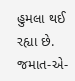હુમલા થઈ રહ્યા છે. જમાત-એ-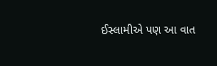ઈસ્લામીએ પણ આ વાત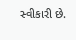સ્વીકારી છે.